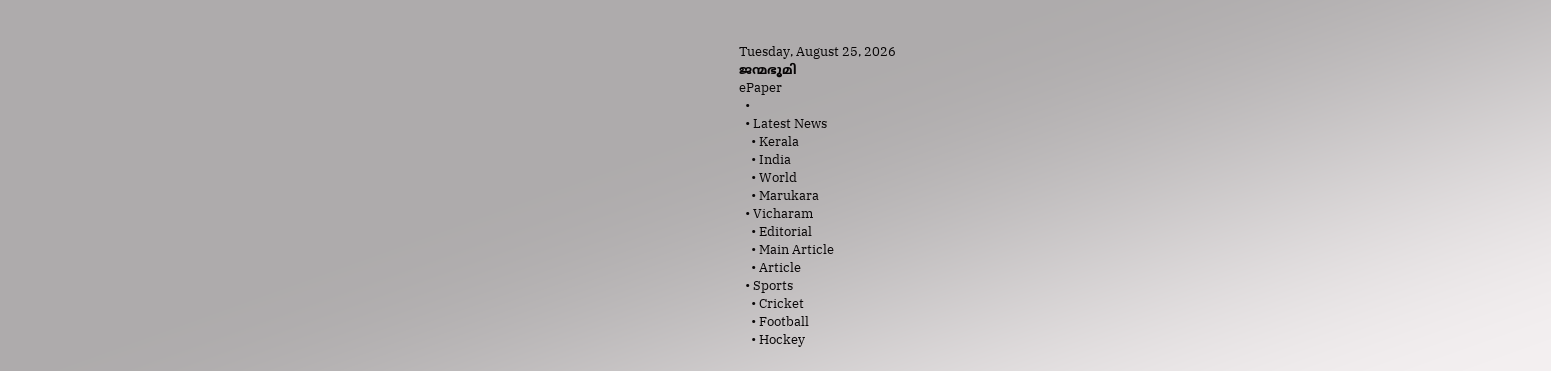Tuesday, August 25, 2026
ജന്മഭൂമി
ePaper
  •
  • Latest News
    • Kerala
    • India
    • World
    • Marukara
  • Vicharam
    • Editorial
    • Main Article
    • Article
  • Sports
    • Cricket
    • Football
    • Hockey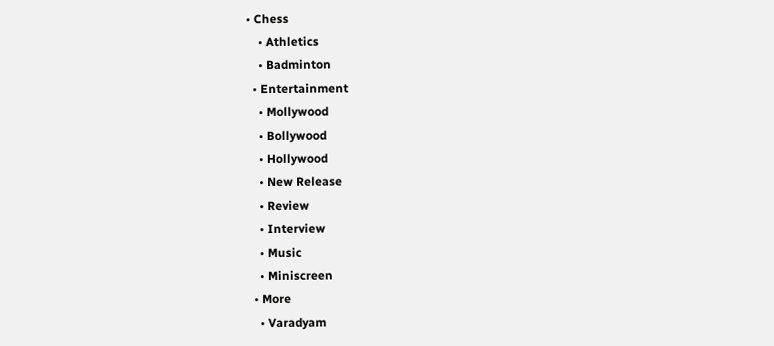• Chess
    • Athletics
    • Badminton
  • Entertainment
    • Mollywood
    • Bollywood
    • Hollywood
    • New Release
    • Review
    • Interview
    • Music
    • Miniscreen
  • More
    • Varadyam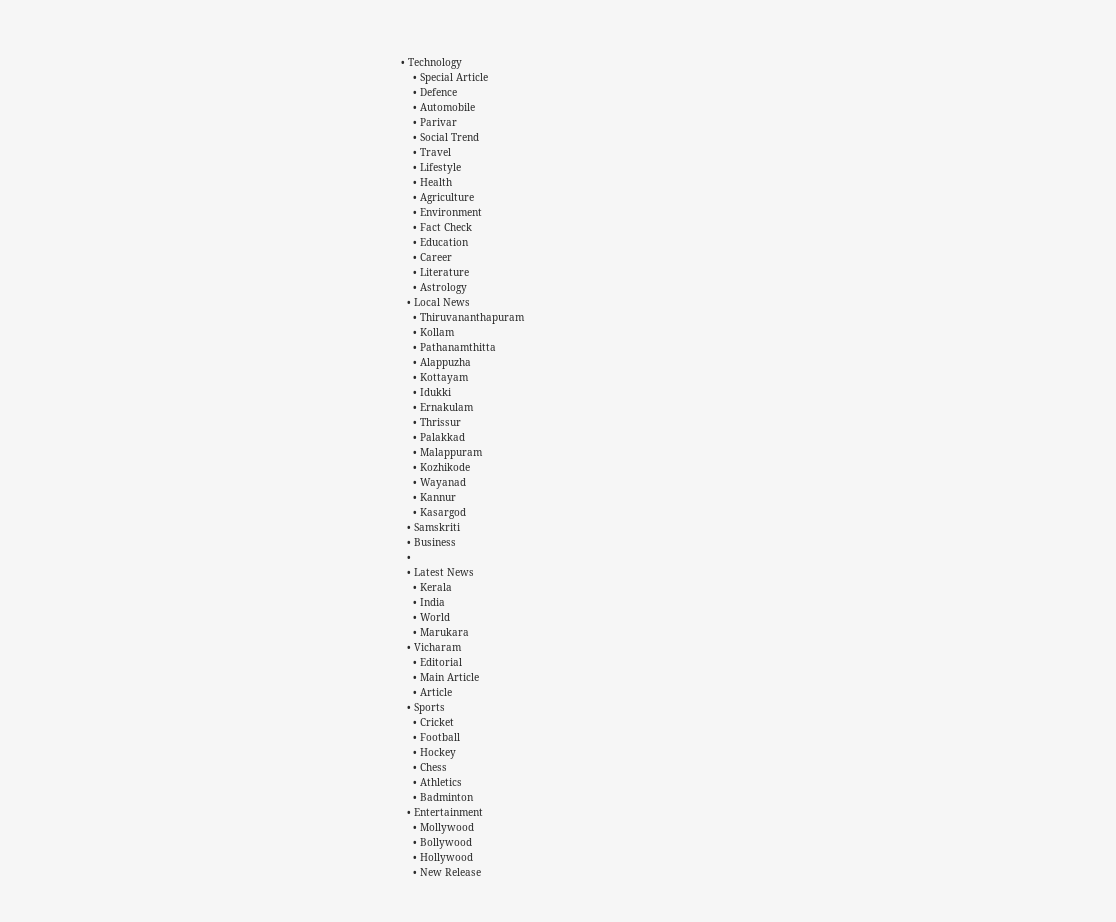• Technology
    • Special Article
    • Defence
    • Automobile
    • Parivar
    • Social Trend
    • Travel
    • Lifestyle
    • Health
    • Agriculture
    • Environment
    • Fact Check
    • Education
    • Career
    • Literature
    • Astrology
  • Local News
    • Thiruvananthapuram
    • Kollam
    • Pathanamthitta
    • Alappuzha
    • Kottayam
    • Idukki
    • Ernakulam
    • Thrissur
    • Palakkad
    • Malappuram
    • Kozhikode
    • Wayanad
    • Kannur
    • Kasargod
  • Samskriti
  • Business
  •
  • Latest News
    • Kerala
    • India
    • World
    • Marukara
  • Vicharam
    • Editorial
    • Main Article
    • Article
  • Sports
    • Cricket
    • Football
    • Hockey
    • Chess
    • Athletics
    • Badminton
  • Entertainment
    • Mollywood
    • Bollywood
    • Hollywood
    • New Release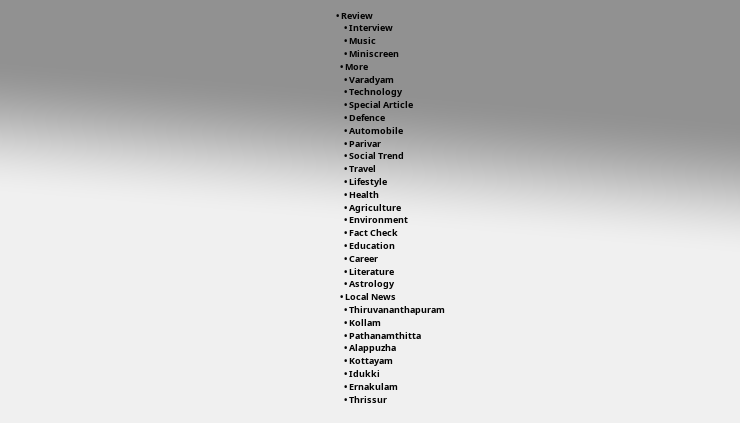• Review
    • Interview
    • Music
    • Miniscreen
  • More
    • Varadyam
    • Technology
    • Special Article
    • Defence
    • Automobile
    • Parivar
    • Social Trend
    • Travel
    • Lifestyle
    • Health
    • Agriculture
    • Environment
    • Fact Check
    • Education
    • Career
    • Literature
    • Astrology
  • Local News
    • Thiruvananthapuram
    • Kollam
    • Pathanamthitta
    • Alappuzha
    • Kottayam
    • Idukki
    • Ernakulam
    • Thrissur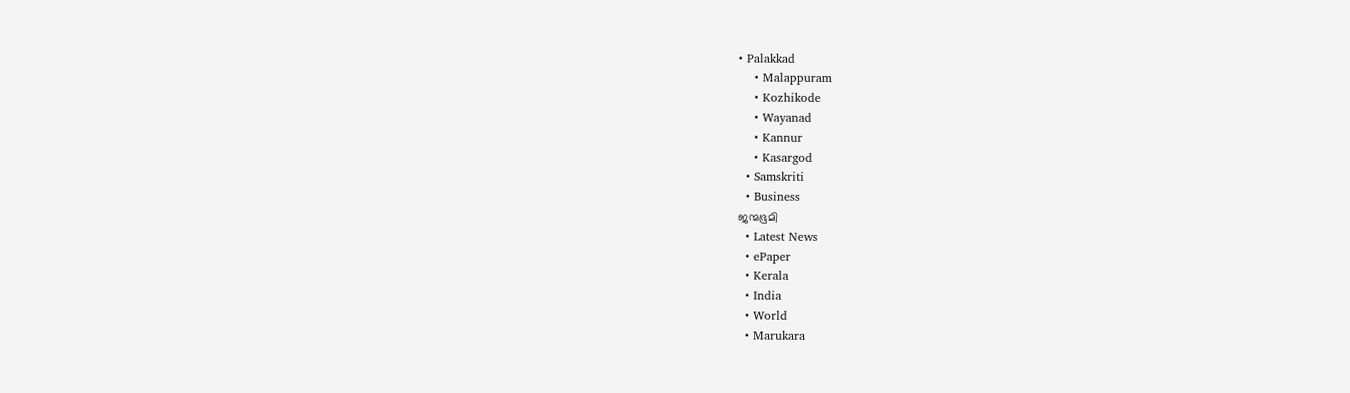• Palakkad
    • Malappuram
    • Kozhikode
    • Wayanad
    • Kannur
    • Kasargod
  • Samskriti
  • Business
ജന്മഭൂമി
  • Latest News
  • ePaper
  • Kerala
  • India
  • World
  • Marukara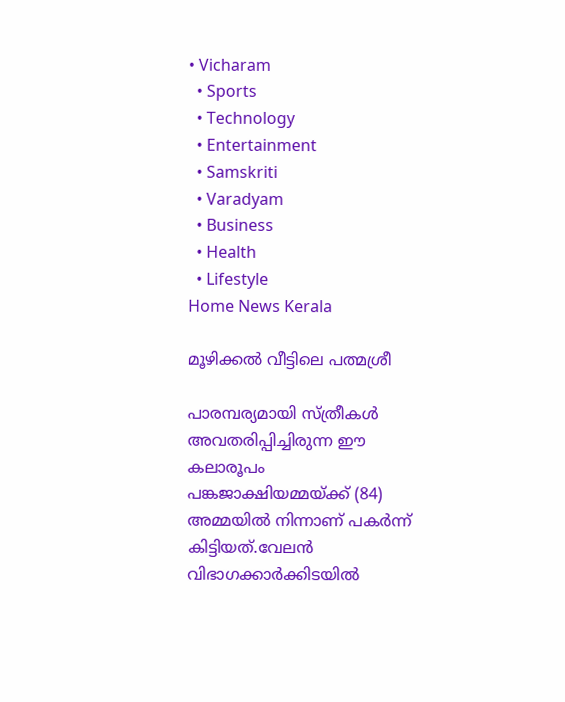• Vicharam
  • Sports
  • Technology
  • Entertainment
  • Samskriti
  • Varadyam
  • Business
  • Health
  • Lifestyle
Home News Kerala

മൂഴിക്കല്‍ വീട്ടിലെ പത്മശ്രീ

പാരമ്പര്യമായി സ്ത്രീകള്‍ അവതരിപ്പിച്ചിരുന്ന ഈ കലാരൂപം പങ്കജാക്ഷിയമ്മയ്‌ക്ക് (84) അമ്മയില്‍ നിന്നാണ് പകര്‍ന്ന് കിട്ടിയത്.വേലന്‍ വിഭാഗക്കാര്‍ക്കിടയില്‍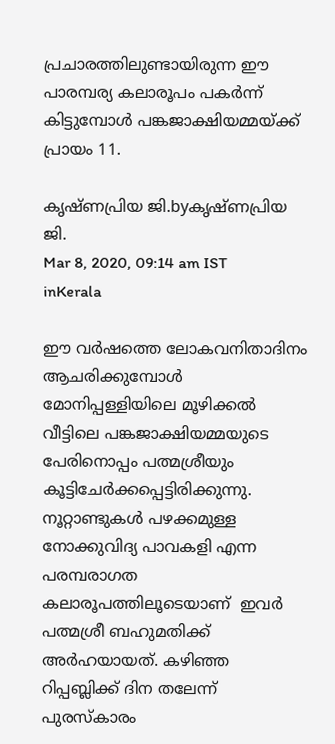പ്രചാരത്തിലുണ്ടായിരുന്ന ഈ പാരമ്പര്യ കലാരൂപം പകര്‍ന്ന് കിട്ടുമ്പോള്‍ പങ്കജാക്ഷിയമ്മയ്‌ക്ക് പ്രായം 11.

കൃഷ്ണപ്രിയ ജി.byകൃഷ്ണപ്രിയ ജി.
Mar 8, 2020, 09:14 am IST
inKerala

ഈ വര്‍ഷത്തെ ലോകവനിതാദിനം ആചരിക്കുമ്പോള്‍ മോനിപ്പള്ളിയിലെ മൂഴിക്കല്‍ വീട്ടിലെ പങ്കജാക്ഷിയമ്മയുടെ പേരിനൊപ്പം പത്മശ്രീയും കൂട്ടിചേര്‍ക്കപ്പെട്ടിരിക്കുന്നു. നൂറ്റാണ്ടുകള്‍ പഴക്കമുള്ള നോക്കുവിദ്യ പാവകളി എന്ന പരമ്പരാഗത കലാരൂപത്തിലൂടെയാണ്  ഇവര്‍ പത്മശ്രീ ബഹുമതിക്ക് അര്‍ഹയായത്. കഴിഞ്ഞ റിപ്പബ്ലിക്ക് ദിന തലേന്ന് പുരസ്‌കാരം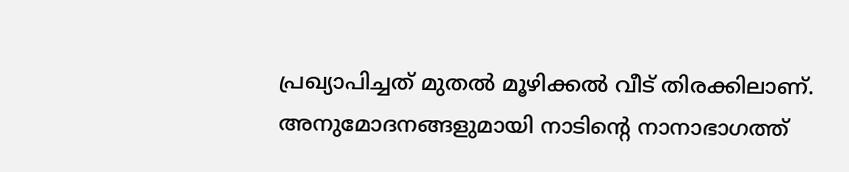പ്രഖ്യാപിച്ചത് മുതല്‍ മൂഴിക്കല്‍ വീട് തിരക്കിലാണ്. അനുമോദനങ്ങളുമായി നാടിന്റെ നാനാഭാഗത്ത്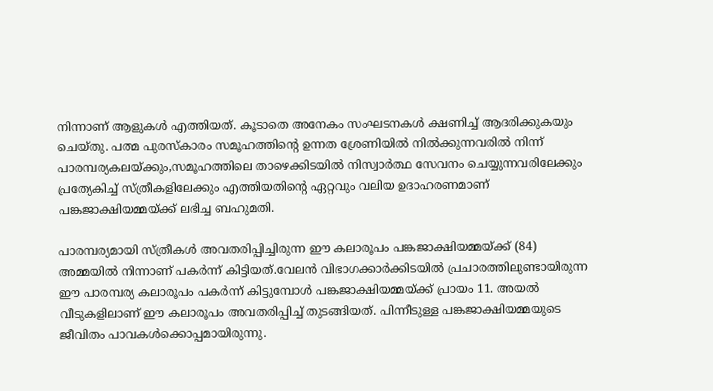നിന്നാണ് ആളുകള്‍ എത്തിയത്. കൂടാതെ അനേകം സംഘടനകള്‍ ക്ഷണിച്ച് ആദരിക്കുകയും ചെയ്തു. പത്മ പുരസ്‌കാരം സമൂഹത്തിന്റെ ഉന്നത ശ്രേണിയില്‍ നില്‍ക്കുന്നവരില്‍ നിന്ന് പാരമ്പര്യകലയ്‌ക്കും,സമൂഹത്തിലെ താഴെക്കിടയില്‍ നിസ്വാര്‍ത്ഥ സേവനം ചെയ്യുന്നവരിലേക്കും പ്രത്യേകിച്ച് സ്ത്രീകളിലേക്കും എത്തിയതിന്റെ ഏറ്റവും വലിയ ഉദാഹരണമാണ് പങ്കജാക്ഷിയമ്മയ്‌ക്ക് ലഭിച്ച ബഹുമതി.

പാരമ്പര്യമായി സ്ത്രീകള്‍ അവതരിപ്പിച്ചിരുന്ന ഈ കലാരൂപം പങ്കജാക്ഷിയമ്മയ്‌ക്ക് (84) അമ്മയില്‍ നിന്നാണ് പകര്‍ന്ന് കിട്ടിയത്.വേലന്‍ വിഭാഗക്കാര്‍ക്കിടയില്‍ പ്രചാരത്തിലുണ്ടായിരുന്ന ഈ പാരമ്പര്യ കലാരൂപം പകര്‍ന്ന് കിട്ടുമ്പോള്‍ പങ്കജാക്ഷിയമ്മയ്‌ക്ക് പ്രായം 11. അയല്‍ വീടുകളിലാണ് ഈ കലാരൂപം അവതരിപ്പിച്ച് തുടങ്ങിയത്. പിന്നീടുള്ള പങ്കജാക്ഷിയമ്മയുടെ ജീവിതം പാവകള്‍ക്കൊപ്പമായിരുന്നു.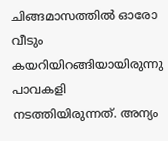ചിങ്ങമാസത്തില്‍ ഓരോ വീടും കയറിയിറങ്ങിയായിരുന്നു പാവകളി നടത്തിയിരുന്നത്. അന്യം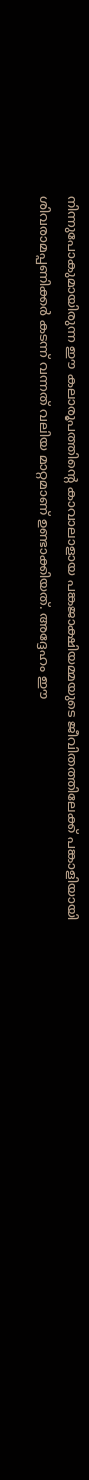നിന്നുപോകുമായിരുന്ന ഈ കലാരൂപത്തിന്റെ കാവാലാളായ പങ്കജാക്ഷിയമ്മയുടെ ജീവിതത്തിലേക്ക് പങ്കാളിയായി ശിവരാമപ്പണിക്കര്‍ കടന്ന് വന്നത് വലിയ മാറ്റമാണ് ഉണ്ടാക്കിയത്. അദ്ദേഹം ഈ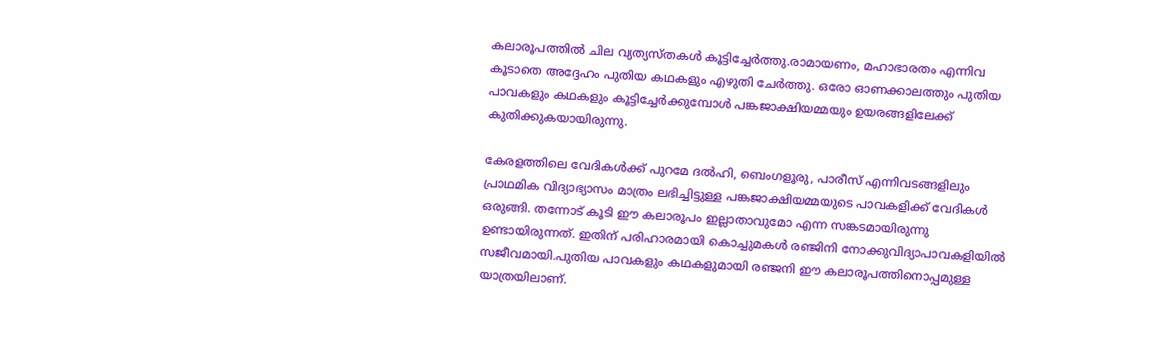കലാരൂപത്തില്‍ ചില വ്യത്യസ്തകള്‍ കൂട്ടിച്ചേര്‍ത്തു.രാമായണം, മഹാഭാരതം എന്നിവ കൂടാതെ അദ്ദേഹം പുതിയ കഥകളും എഴുതി ചേര്‍ത്തു. ഒരോ ഓണക്കാലത്തും പുതിയ പാവകളും കഥകളും കൂട്ടിച്ചേര്‍ക്കുമ്പോള്‍ പങ്കജാക്ഷിയമ്മയും ഉയരങ്ങളിലേക്ക് കുതിക്കുകയായിരുന്നു.

കേരളത്തിലെ വേദികള്‍ക്ക് പുറമേ ദല്‍ഹി, ബെംഗളൂരു, പാരീസ് എന്നിവടങ്ങളിലും പ്രാഥമിക വിദ്യാഭ്യാസം മാത്രം ലഭിച്ചിട്ടുള്ള പങ്കജാക്ഷിയമ്മയുടെ പാവകളിക്ക് വേദികള്‍ ഒരുങ്ങി. തന്നോട് കൂടി ഈ കലാരൂപം ഇല്ലാതാവുമോ എന്ന സങ്കടമായിരുന്നു ഉണ്ടായിരുന്നത്. ഇതിന് പരിഹാരമായി കൊച്ചുമകള്‍ രഞ്ജിനി നോക്കുവിദ്യാപാവകളിയില്‍ സജീവമായി.പുതിയ പാവകളും കഥകളുമായി രഞ്ജനി ഈ കലാരൂപത്തിനൊപ്പമുള്ള യാത്രയിലാണ്.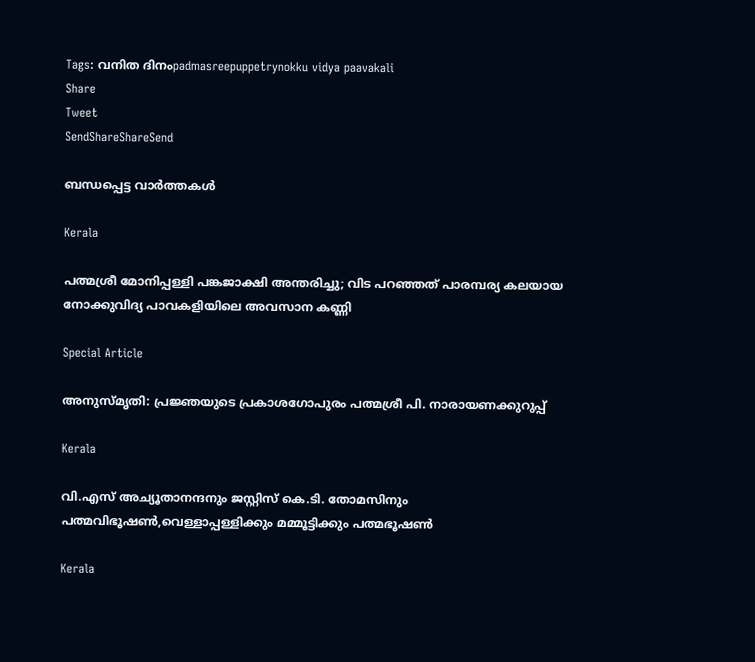Tags: വനിത ദിനംpadmasreepuppetrynokku vidya paavakali
Share
Tweet
SendShareShareSend

ബന്ധപ്പെട്ട വാര്‍ത്തകള്‍

Kerala

പത്മശ്രീ മോനിപ്പള്ളി പങ്കജാക്ഷി അന്തരിച്ചു; വിട പറഞ്ഞത് പാരമ്പര്യ കലയായ നോക്കുവിദ്യ പാവകളിയിലെ അവസാന കണ്ണി

Special Article

അനുസ്മൃതി: പ്രജ്ഞയുടെ പ്രകാശഗോപുരം പത്മശ്രീ പി. നാരായണക്കുറുപ്പ്

Kerala

വി.എസ് അച്യൂതാനന്ദനും ജസ്റ്റിസ് കെ.ടി. തോമസിനും പത്മവിഭൂഷണ്‍,വെള്ളാപ്പള്ളിക്കും മമ്മൂട്ടിക്കും പത്മഭൂഷണ്‍

Kerala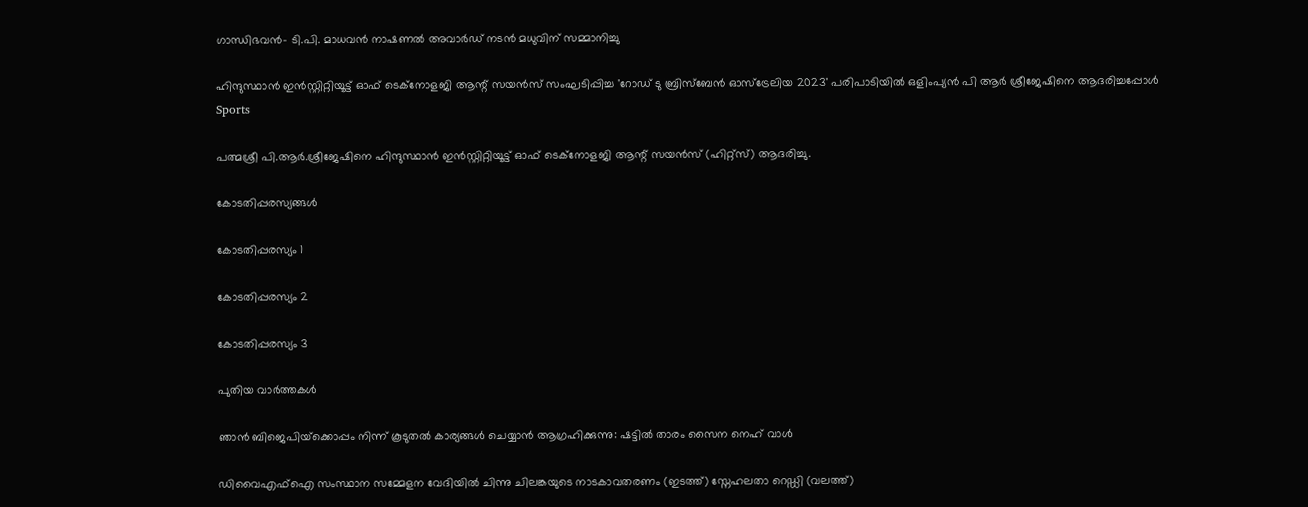ഗാന്ധിഭവന്‍- ടി.പി. മാധവന്‍ നാഷണല്‍ അവാര്‍ഡ് നടന്‍ മധുവിന് സമ്മാനിച്ചു

ഹിന്ദുസ്ഥാന്‍ ഇന്‍സ്റ്റിറ്റിയൂട്ട് ഓഫ് ടെക്‌നോളജി ആന്റ് സയന്‍സ് സംഘടിപ്പിച്ച 'റോഡ് ടു ബ്രിസ്‌ബേന്‍ ഓസ്‌ട്രേലിയ 2023' പരിപാടിയില്‍ ഒളിംപ്യന്‍ പി ആര്‍ ശ്രീജേഷിനെ ആദരിച്ചപ്പോള്‍
Sports

പത്മശ്രീ പി.ആര്‍.ശ്രീജേഷിനെ ഹിന്ദുസ്ഥാന്‍ ഇന്‍സ്റ്റിറ്റിയൂട്ട് ഓഫ് ടെക്‌നോളജി ആന്റ് സയന്‍സ് (ഹിറ്റ്‌സ്) ആദരിച്ചു.

കോടതിപ്പരസ്യങ്ങള്‍

കോടതിപ്പരസ്യം 1

കോടതിപ്പരസ്യം 2

കോടതിപ്പരസ്യം 3

പുതിയ വാര്‍ത്തകള്‍

ഞാന്‍ ബിജെപിയ്‌ക്കൊപ്പം നിന്ന് കൂടുതല്‍ കാര്യങ്ങള്‍ ചെയ്യാന്‍ ആഗ്രഹിക്കുന്നു: ഷട്ടില്‍ താരം സൈന നെഹ് വാള്‍

ഡിവൈഎഫ്ഐ സംസ്ഥാന സമ്മേളന വേദിയില്‍ ചിന്നു ചിലങ്കയുടെ നാടകാവതരണം (ഇടത്ത്) സ്നേഹലതാ റെഡ്ഡി (വലത്ത്)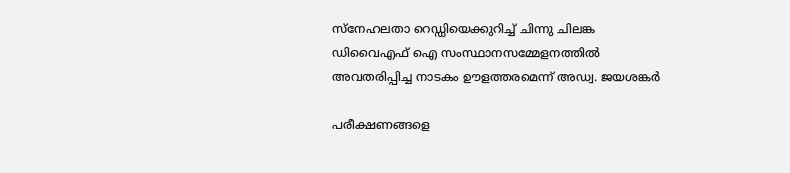സ്നേഹലതാ റെഡ്ഡിയെക്കുറിച്ച് ചിന്നു ചിലങ്ക ഡിവൈഎഫ് ഐ സംസ്ഥാനസമ്മേളനത്തില്‍ അവതരിപ്പിച്ച നാടകം ഊളത്തരമെന്ന് അഡ്വ. ജയശങ്കര്‍

പരീക്ഷണങ്ങളെ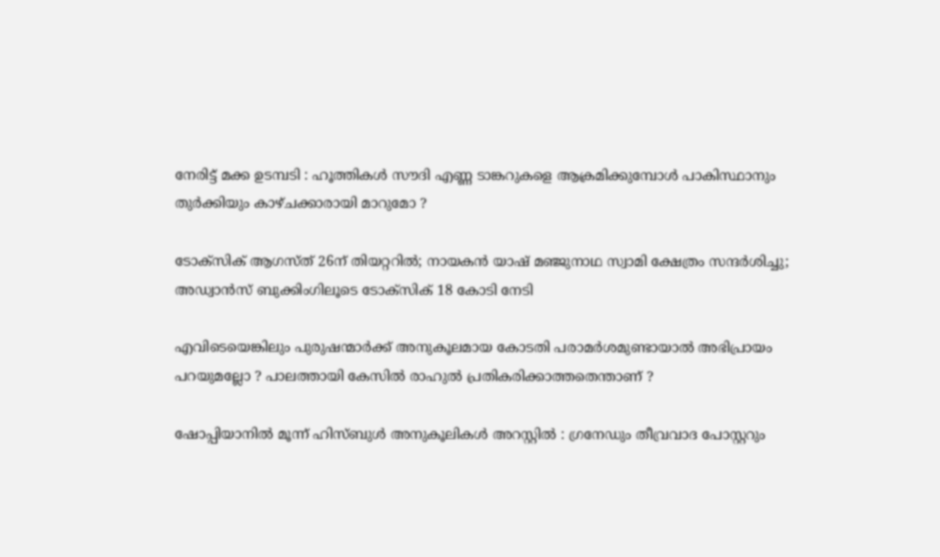നേരിട്ട് മക്ക ഉടമ്പടി : ഹൂത്തികൾ സൗദി എണ്ണ ടാങ്കറുകളെ ആക്രമിക്കുമ്പോൾ പാകിസ്ഥാനും തുർക്കിയും കാഴ്ചക്കാരായി മാറുമോ ?

ടോക്സിക് ആഗസ്ത് 26ന് തിയറ്ററില്‍; നായകന്‍ യാഷ് മഞ്ജുനാഥ സ്വാമി ക്ഷേത്രം സന്ദർശിച്ചു; അഡ്വാന്‍സ് ബുക്കിംഗിലൂടെ ടോക്സിക് 18 കോടി നേടി

എവിടെയെങ്കിലും പുരുഷന്മാർക്ക് അനുകൂലമായ കോടതി പരാമർശമുണ്ടായാൽ അഭിപ്രായം പറയുമല്ലോ ? പാലത്തായി കേസിൽ രാഹുൽ പ്രതികരിക്കാത്തതെന്താണ് ?

ഷോപ്പിയാനിൽ മൂന്ന് ഹിസ്ബുൾ അനുകൂലികൾ അറസ്റ്റിൽ : ഗ്രനേഡും തീവ്രവാദ പോസ്റ്ററും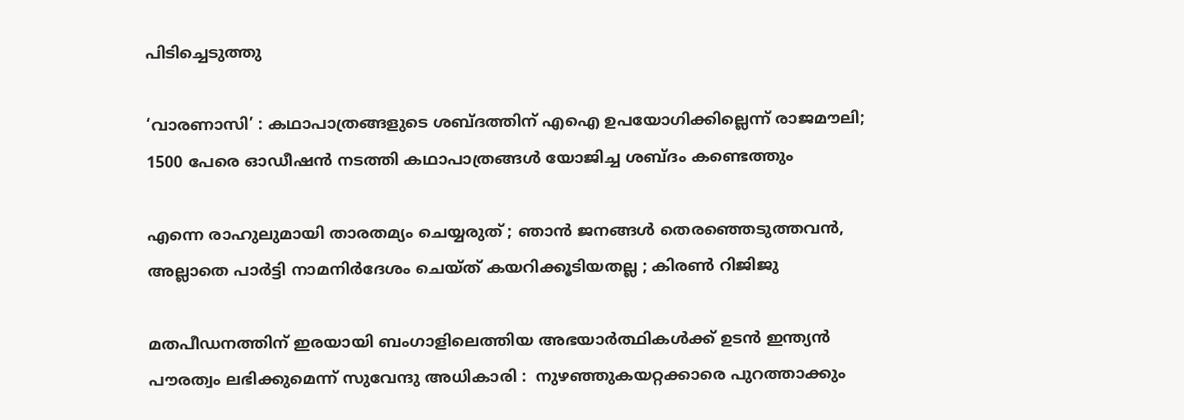പിടിച്ചെടുത്തു

‘വാരണാസി’ : കഥാപാത്രങ്ങളുടെ ശബ്ദത്തിന് എഐ ഉപയോഗിക്കില്ലെന്ന് രാജമൗലി; 1500 പേരെ ഓഡീഷന്‍ നടത്തി കഥാപാത്രങ്ങള്‍ യോജിച്ച ശബ്ദം കണ്ടെത്തും

എന്നെ രാഹുലുമായി താരതമ്യം ചെയ്യരുത് ; ഞാൻ ജനങ്ങൾ തെരഞ്ഞെടുത്തവൻ, അല്ലാതെ പാർട്ടി നാമനിർദേശം ചെയ്ത് കയറിക്കൂടിയതല്ല ; കിരൺ റിജിജു

മതപീഡനത്തിന് ഇരയായി ബംഗാളിലെത്തിയ അഭയാർത്ഥികൾക്ക് ഉടൻ ഇന്ത്യൻ പൗരത്വം ലഭിക്കുമെന്ന് സുവേന്ദു അധികാരി :  നുഴഞ്ഞുകയറ്റക്കാരെ പുറത്താക്കും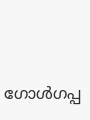ഗോൾഗപ്പ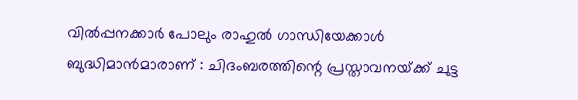വിൽപ്പനക്കാർ പോലും രാഹുൽ ഗാന്ധിയേക്കാൾ ബുദ്ധിമാൻമാരാണ് : ചിദംബരത്തിന്റെ പ്രസ്താവനയ്‌ക്ക് ചുട്ട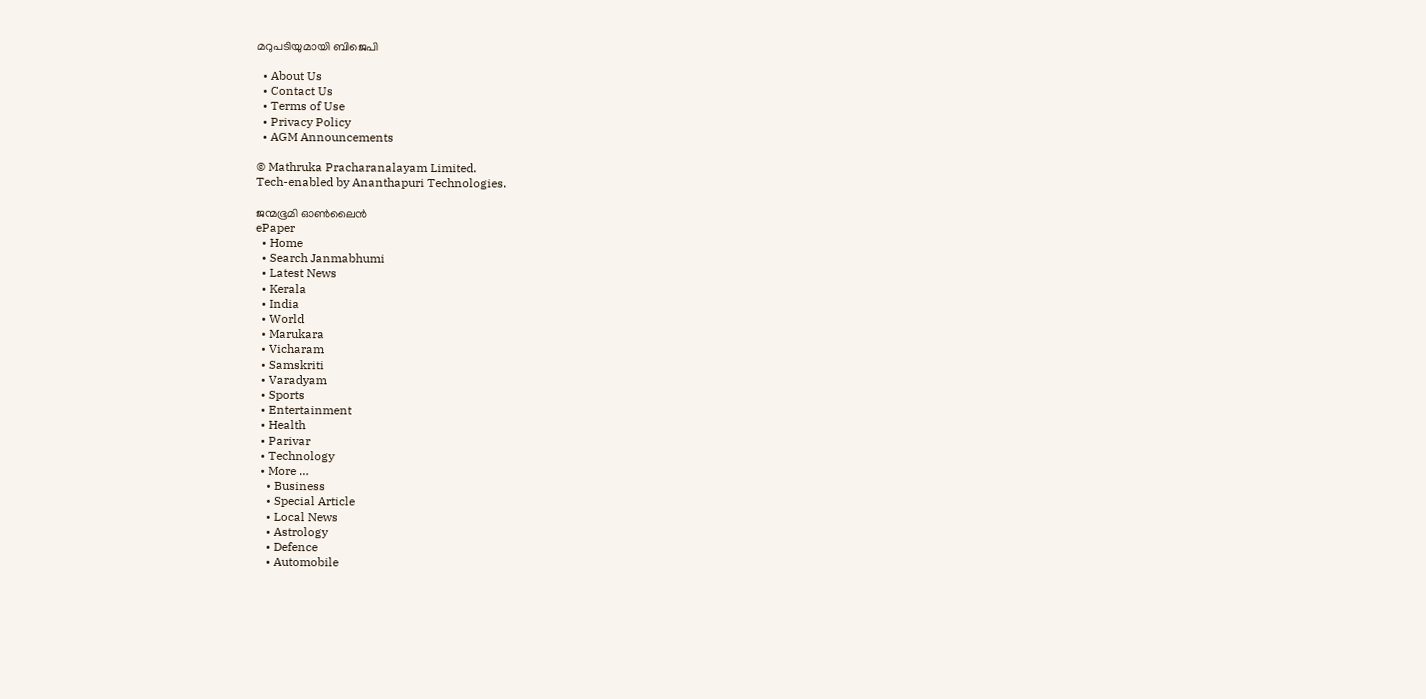മറുപടിയുമായി ബിജെപി

  • About Us
  • Contact Us
  • Terms of Use
  • Privacy Policy
  • AGM Announcements

© Mathruka Pracharanalayam Limited.
Tech-enabled by Ananthapuri Technologies.

ജന്മഭൂമി ഓണ്‍ലൈന്‍
ePaper
  • Home
  • Search Janmabhumi
  • Latest News
  • Kerala
  • India
  • World
  • Marukara
  • Vicharam
  • Samskriti
  • Varadyam
  • Sports
  • Entertainment
  • Health
  • Parivar
  • Technology
  • More …
    • Business
    • Special Article
    • Local News
    • Astrology
    • Defence
    • Automobile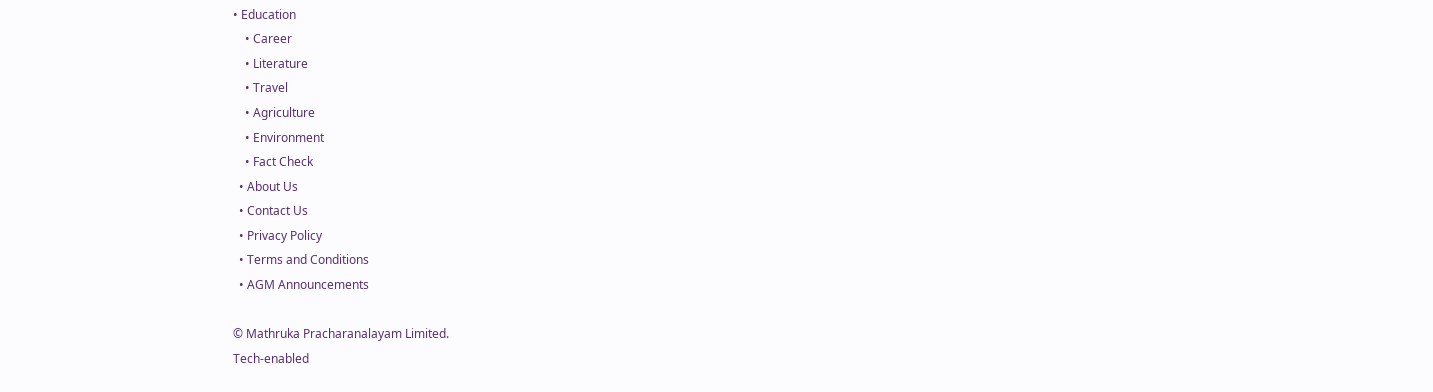• Education
    • Career
    • Literature
    • Travel
    • Agriculture
    • Environment
    • Fact Check
  • About Us
  • Contact Us
  • Privacy Policy
  • Terms and Conditions
  • AGM Announcements

© Mathruka Pracharanalayam Limited.
Tech-enabled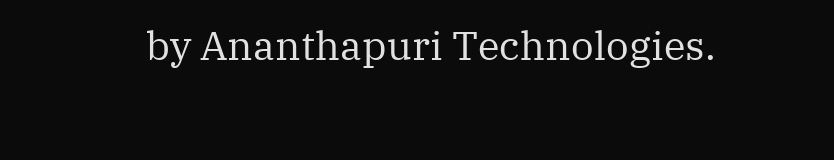by Ananthapuri Technologies.